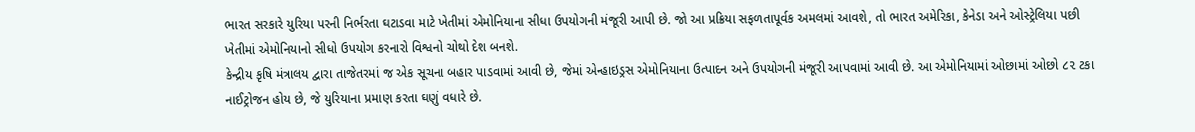ભારત સરકારે યુરિયા પરની નિર્ભરતા ઘટાડવા માટે ખેતીમાં એમોનિયાના સીધા ઉપયોગની મંજૂરી આપી છે. જો આ પ્રક્રિયા સફળતાપૂર્વક અમલમાં આવશે, તો ભારત અમેરિકા, કેનેડા અને ઓસ્ટ્રેલિયા પછી ખેતીમાં એમોનિયાનો સીધો ઉપયોગ કરનારો વિશ્વનો ચોથો દેશ બનશે.
કેન્દ્રીય કૃષિ મંત્રાલય દ્વારા તાજેતરમાં જ એક સૂચના બહાર પાડવામાં આવી છે, જેમાં એન્હાઇડ્રસ એમોનિયાના ઉત્પાદન અને ઉપયોગની મંજૂરી આપવામાં આવી છે. આ એમોનિયામાં ઓછામાં ઓછો ૮૨ ટકા નાઈટ્રોજન હોય છે, જે યુરિયાના પ્રમાણ કરતા ઘણું વધારે છે.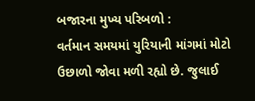બજારના મુખ્ય પરિબળો :
વર્તમાન સમયમાં યુરિયાની માંગમાં મોટો ઉછાળો જોવા મળી રહ્યો છે. જુલાઈ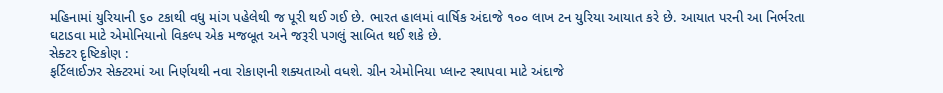મહિનામાં યુરિયાની ૬૦ ટકાથી વધુ માંગ પહેલેથી જ પૂરી થઈ ગઈ છે. ભારત હાલમાં વાર્ષિક અંદાજે ૧૦૦ લાખ ટન યુરિયા આયાત કરે છે. આયાત પરની આ નિર્ભરતા ઘટાડવા માટે એમોનિયાનો વિકલ્પ એક મજબૂત અને જરૂરી પગલું સાબિત થઈ શકે છે.
સેક્ટર દૃષ્ટિકોણ :
ફર્ટિલાઈઝર સેક્ટરમાં આ નિર્ણયથી નવા રોકાણની શક્યતાઓ વધશે. ગ્રીન એમોનિયા પ્લાન્ટ સ્થાપવા માટે અંદાજે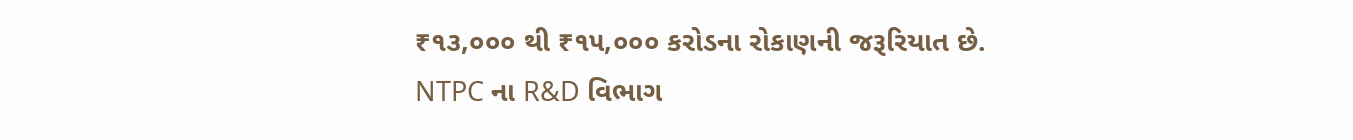₹૧૩,૦૦૦ થી ₹૧૫,૦૦૦ કરોડના રોકાણની જરૂરિયાત છે. NTPC ના R&D વિભાગ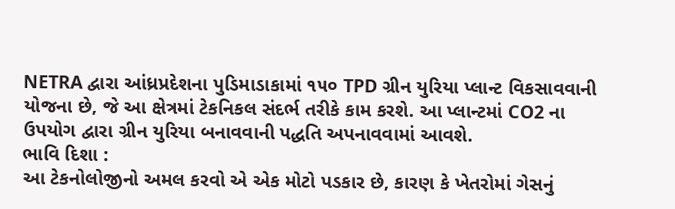NETRA દ્વારા આંધ્રપ્રદેશના પુડિમાડાકામાં ૧૫૦ TPD ગ્રીન યુરિયા પ્લાન્ટ વિકસાવવાની યોજના છે, જે આ ક્ષેત્રમાં ટેકનિકલ સંદર્ભ તરીકે કામ કરશે. આ પ્લાન્ટમાં CO2 ના ઉપયોગ દ્વારા ગ્રીન યુરિયા બનાવવાની પદ્ધતિ અપનાવવામાં આવશે.
ભાવિ દિશા :
આ ટેકનોલોજીનો અમલ કરવો એ એક મોટો પડકાર છે, કારણ કે ખેતરોમાં ગેસનું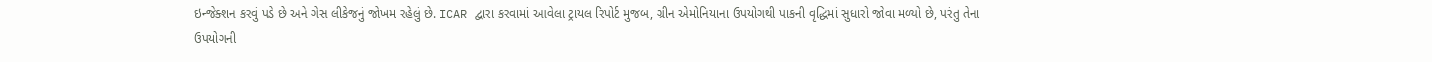ઇન્જેક્શન કરવું પડે છે અને ગેસ લીકેજનું જોખમ રહેલું છે. ICAR દ્વારા કરવામાં આવેલા ટ્રાયલ રિપોર્ટ મુજબ, ગ્રીન એમોનિયાના ઉપયોગથી પાકની વૃદ્ધિમાં સુધારો જોવા મળ્યો છે, પરંતુ તેના ઉપયોગની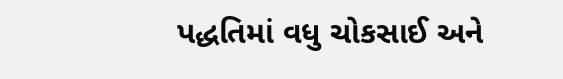પદ્ધતિમાં વધુ ચોકસાઈ અને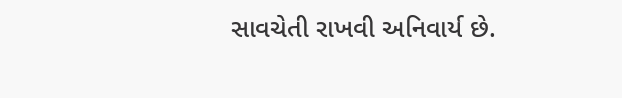સાવચેતી રાખવી અનિવાર્ય છે.